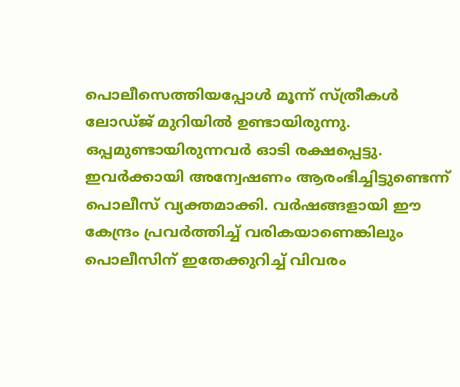പൊലീസെത്തിയപ്പോൾ മൂന്ന് സ്ത്രീകൾ ലോഡ്ജ് മുറിയിൽ ഉണ്ടായിരുന്നു. ഒപ്പമുണ്ടായിരുന്നവർ ഓടി രക്ഷപ്പെട്ടു. ഇവർക്കായി അന്വേഷണം ആരംഭിച്ചിട്ടുണ്ടെന്ന് പൊലീസ് വ്യക്തമാക്കി. വർഷങ്ങളായി ഈ കേന്ദ്രം പ്രവർത്തിച്ച് വരികയാണെങ്കിലും പൊലീസിന് ഇതേക്കുറിച്ച് വിവരം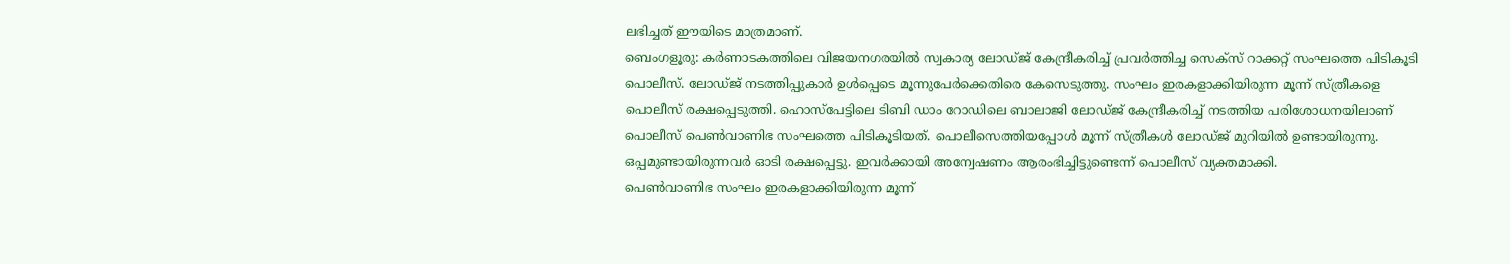ലഭിച്ചത് ഈയിടെ മാത്രമാണ്.
ബെംഗളൂരു: കർണാടകത്തിലെ വിജയനഗരയിൽ സ്വകാര്യ ലോഡ്ജ് കേന്ദ്രീകരിച്ച് പ്രവർത്തിച്ച സെക്സ് റാക്കറ്റ് സംഘത്തെ പിടികൂടി പൊലീസ്. ലോഡ്ജ് നടത്തിപ്പുകാർ ഉൾപ്പെടെ മൂന്നുപേർക്കെതിരെ കേസെടുത്തു. സംഘം ഇരകളാക്കിയിരുന്ന മൂന്ന് സ്ത്രീകളെ പൊലീസ് രക്ഷപ്പെടുത്തി. ഹൊസ്പേട്ടിലെ ടിബി ഡാം റോഡിലെ ബാലാജി ലോഡ്ജ് കേന്ദ്രീകരിച്ച് നടത്തിയ പരിശോധനയിലാണ് പൊലീസ് പെൺവാണിഭ സംഘത്തെ പിടികൂടിയത്. പൊലീസെത്തിയപ്പോൾ മൂന്ന് സ്ത്രീകൾ ലോഡ്ജ് മുറിയിൽ ഉണ്ടായിരുന്നു. ഒപ്പമുണ്ടായിരുന്നവർ ഓടി രക്ഷപ്പെട്ടു. ഇവർക്കായി അന്വേഷണം ആരംഭിച്ചിട്ടുണ്ടെന്ന് പൊലീസ് വ്യക്തമാക്കി.
പെൺവാണിഭ സംഘം ഇരകളാക്കിയിരുന്ന മൂന്ന്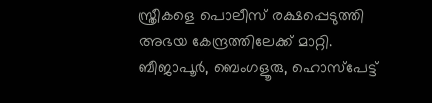സ്ത്രീകളെ പൊലീസ് രക്ഷപ്പെടുത്തി അഭയ കേന്ദ്രത്തിലേക്ക് മാറ്റി. ബീജാപൂർ, ബെംഗളൂരു, ഹൊസ്പേട്ട്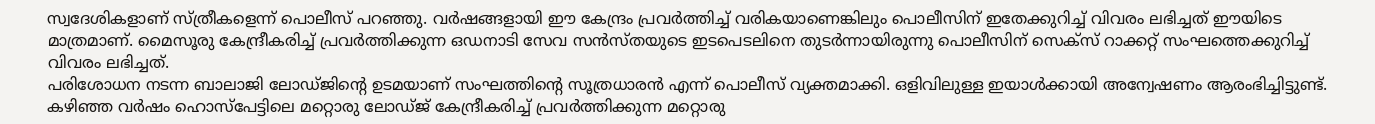സ്വദേശികളാണ് സ്ത്രീകളെന്ന് പൊലീസ് പറഞ്ഞു. വർഷങ്ങളായി ഈ കേന്ദ്രം പ്രവർത്തിച്ച് വരികയാണെങ്കിലും പൊലീസിന് ഇതേക്കുറിച്ച് വിവരം ലഭിച്ചത് ഈയിടെ മാത്രമാണ്. മൈസൂരു കേന്ദ്രീകരിച്ച് പ്രവർത്തിക്കുന്ന ഒഡനാടി സേവ സൻസ്തയുടെ ഇടപെടലിനെ തുടർന്നായിരുന്നു പൊലീസിന് സെക്സ് റാക്കറ്റ് സംഘത്തെക്കുറിച്ച് വിവരം ലഭിച്ചത്.
പരിശോധന നടന്ന ബാലാജി ലോഡ്ജിന്റെ ഉടമയാണ് സംഘത്തിന്റെ സൂത്രധാരൻ എന്ന് പൊലീസ് വ്യക്തമാക്കി. ഒളിവിലുള്ള ഇയാൾക്കായി അന്വേഷണം ആരംഭിച്ചിട്ടുണ്ട്. കഴിഞ്ഞ വർഷം ഹൊസ്പേട്ടിലെ മറ്റൊരു ലോഡ്ജ് കേന്ദ്രീകരിച്ച് പ്രവർത്തിക്കുന്ന മറ്റൊരു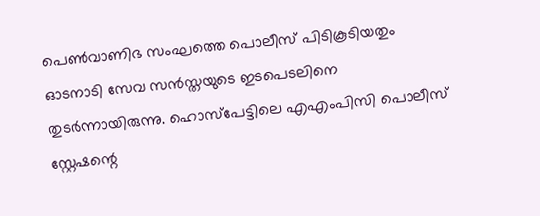പെൺവാണിഭ സംഘത്തെ പൊലീസ് പിടികൂടിയതും ഓടനാടി സേവ സൻസ്തയുടെ ഇടപെടലിനെ തുടർന്നായിരുന്നു. ഹൊസ്പേട്ടിലെ എഎംപിസി പൊലീസ് സ്റ്റേഷന്റെ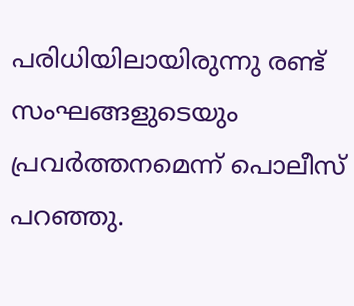പരിധിയിലായിരുന്നു രണ്ട് സംഘങ്ങളുടെയും പ്രവർത്തനമെന്ന് പൊലീസ് പറഞ്ഞു.